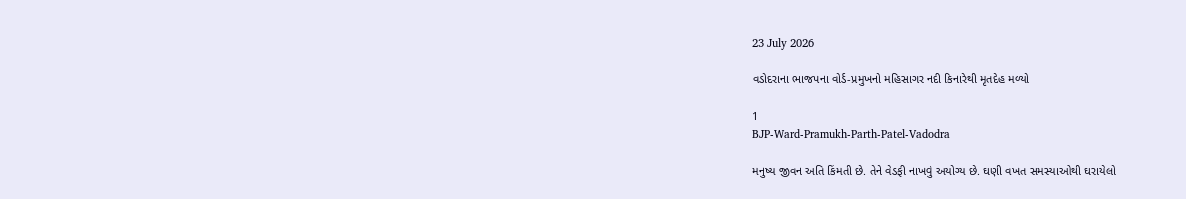23 July 2026

વડોદરાના ભાજપના વોર્ડ-પ્રમુખનો મહિસાગર નદી કિનારેથી મૃતદેહ મળ્યો

1
BJP-Ward-Pramukh-Parth-Patel-Vadodra

મનુષ્ય જીવન અતિ કિંમતી છે. તેને વેડફી નાખવું અયોગ્ય છે. ઘણી વખત સમસ્યાઓથી ઘરાયેલો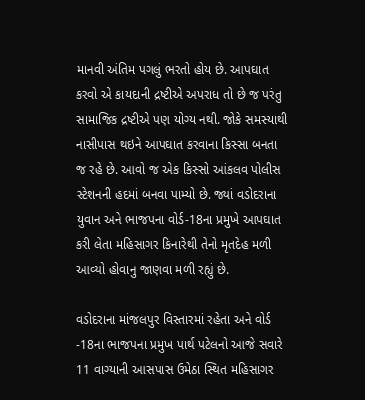માનવી અંતિમ પગલું ભરતો હોય છે. આપઘાત કરવો એ કાયદાની દ્રષ્ટીએ અપરાધ તો છે જ પરંતુ સામાજિક દ્રષ્ટીએ પણ યોગ્ય નથી. જોકે સમસ્યાથી નાસીપાસ થઇને આપઘાત કરવાના કિસ્સા બનતા જ રહે છે. આવો જ એક કિસ્સો આંકલવ પોલીસ સ્ટેશનની હદમાં બનવા પામ્યો છે. જ્યાં વડોદરાના યુવાન અને ભાજપના વોર્ડ-18ના પ્રમુખે આપઘાત કરી લેતા મહિસાગર કિનારેથી તેનો મૃતદેહ મળી આવ્યો હોવાનુ જાણવા મળી રહ્યું છે.

વડોદરાના માંજલપુર વિસ્તારમાં રહેતા અને વોર્ડ -18ના ભાજપના પ્રમુખ પાર્થ પટેલનો આજે સવારે 11 વાગ્યાની આસપાસ ઉમેઠા સ્થિત મહિસાગર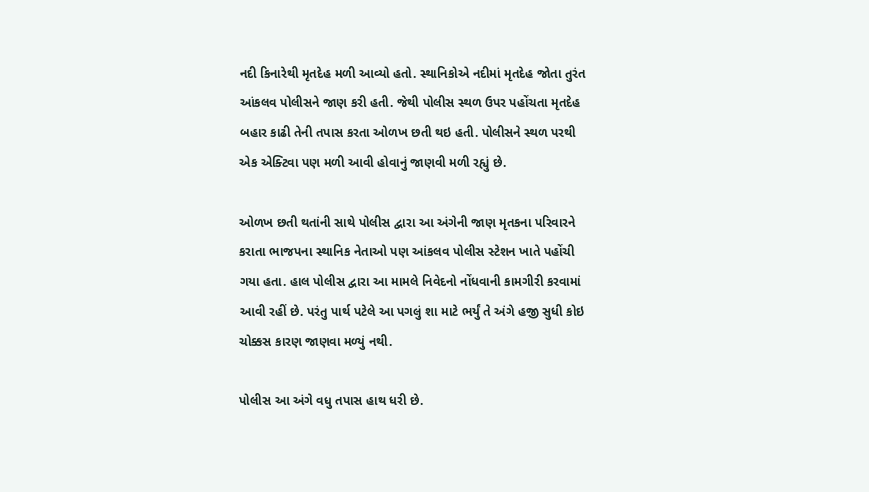નદી કિનારેથી મૃતદેહ મળી આવ્યો હતો. સ્થાનિકોએ નદીમાં મૃતદેહ જોતા તુરંત આંકલવ પોલીસને જાણ કરી હતી. જેથી પોલીસ સ્થળ ઉપર પહોંચતા મૃતદેહ બહાર કાઢી તેની તપાસ કરતા ઓળખ છતી થઇ હતી. પોલીસને સ્થળ પરથી એક એક્ટિવા પણ મળી આવી હોવાનું જાણવી મળી રહ્યું છે.

ઓળખ છતી થતાંની સાથે પોલીસ દ્વારા આ અંગેની જાણ મૃતકના પરિવારને કરાતા ભાજપના સ્થાનિક નેતાઓ પણ આંકલવ પોલીસ સ્ટેશન ખાતે પહોંચી ગયા હતા. હાલ પોલીસ દ્વારા આ મામલે નિવેદનો નોંધવાની કામગીરી કરવામાં આવી રહીં છે. પરંતુ પાર્થ પટેલે આ પગલું શા માટે ભર્યું તે અંગે હજી સુધી કોઇ ચોક્કસ કારણ જાણવા મળ્યું નથી.

પોલીસ આ અંગે વધુ તપાસ હાથ ધરી છે.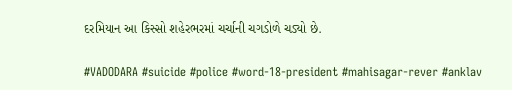દરમિયાન આ કિસ્સો શહેરભરમાં ચર્ચાની ચગડોળે ચડ્યો છે.

#VADODARA #suicide #police #word-18-president #mahisagar-rever #anklav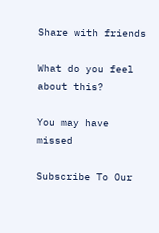Share with friends

What do you feel about this?

You may have missed

Subscribe To Our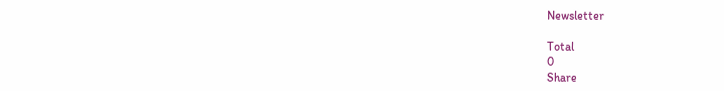Newsletter

Total
0
Share